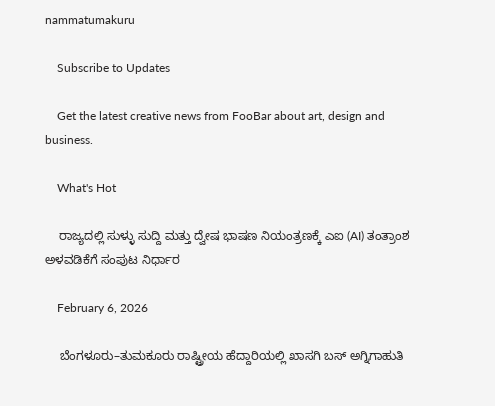nammatumakuru

    Subscribe to Updates

    Get the latest creative news from FooBar about art, design and business.

    What's Hot

    ರಾಜ್ಯದಲ್ಲಿ ಸುಳ್ಳು ಸುದ್ದಿ ಮತ್ತು ದ್ವೇಷ ಭಾಷಣ ನಿಯಂತ್ರಣಕ್ಕೆ ಎಐ (AI) ತಂತ್ರಾಂಶ ಅಳವಡಿಕೆಗೆ ಸಂಪುಟ ನಿರ್ಧಾರ

    February 6, 2026

    ಬೆಂಗಳೂರು–ತುಮಕೂರು ರಾಷ್ಟ್ರೀಯ ಹೆದ್ದಾರಿಯಲ್ಲಿ ಖಾಸಗಿ ಬಸ್ ಅಗ್ನಿಗಾಹುತಿ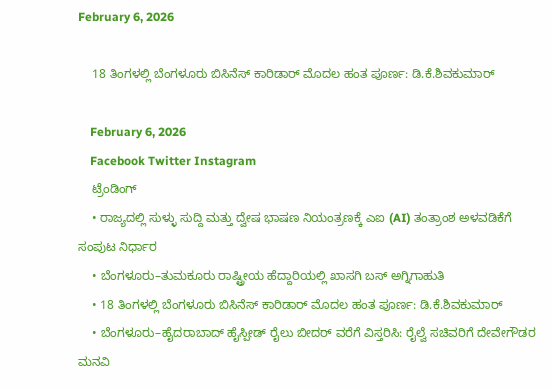February 6, 2026

    18 ತಿಂಗಳಲ್ಲಿ ಬೆಂಗಳೂರು ಬಿಸಿನೆಸ್ ಕಾರಿಡಾರ್ ಮೊದಲ ಹಂತ ಪೂರ್ಣ: ಡಿ.ಕೆ.ಶಿವಕುಮಾರ್

    February 6, 2026
    Facebook Twitter Instagram
    ಟ್ರೆಂಡಿಂಗ್
    • ರಾಜ್ಯದಲ್ಲಿ ಸುಳ್ಳು ಸುದ್ದಿ ಮತ್ತು ದ್ವೇಷ ಭಾಷಣ ನಿಯಂತ್ರಣಕ್ಕೆ ಎಐ (AI) ತಂತ್ರಾಂಶ ಅಳವಡಿಕೆಗೆ ಸಂಪುಟ ನಿರ್ಧಾರ
    • ಬೆಂಗಳೂರು–ತುಮಕೂರು ರಾಷ್ಟ್ರೀಯ ಹೆದ್ದಾರಿಯಲ್ಲಿ ಖಾಸಗಿ ಬಸ್ ಅಗ್ನಿಗಾಹುತಿ
    • 18 ತಿಂಗಳಲ್ಲಿ ಬೆಂಗಳೂರು ಬಿಸಿನೆಸ್ ಕಾರಿಡಾರ್ ಮೊದಲ ಹಂತ ಪೂರ್ಣ: ಡಿ.ಕೆ.ಶಿವಕುಮಾರ್
    • ಬೆಂಗಳೂರು–ಹೈದರಾಬಾದ್ ಹೈಸ್ಪೀಡ್ ರೈಲು ಬೀದರ್ ವರೆಗೆ ವಿಸ್ತರಿಸಿ: ರೈಲ್ವೆ ಸಚಿವರಿಗೆ ದೇವೇಗೌಡರ ಮನವಿ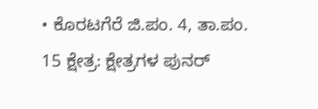• ಕೊರಟಗೆರೆ ಜಿ.ಪಂ. 4, ತಾ.ಪಂ. 15 ಕ್ಷೇತ್ರ: ಕ್ಷೇತ್ರಗಳ ಪುನರ್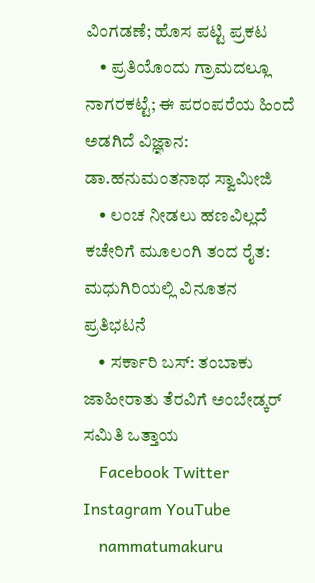ವಿಂಗಡಣೆ; ಹೊಸ ಪಟ್ಟಿ ಪ್ರಕಟ
    • ಪ್ರತಿಯೊಂದು ಗ್ರಾಮದಲ್ಲೂ ನಾಗರಕಟ್ಟೆ; ಈ ಪರಂಪರೆಯ ಹಿಂದೆ ಅಡಗಿದೆ ವಿಜ್ಞಾನ: ಡಾ.ಹನುಮಂತನಾಥ ಸ್ವಾಮೀಜಿ
    • ಲಂಚ ನೀಡಲು ಹಣವಿಲ್ಲದೆ ಕಚೇರಿಗೆ ಮೂಲಂಗಿ ತಂದ ರೈತ: ಮಧುಗಿರಿಯಲ್ಲಿ ವಿನೂತನ ಪ್ರತಿಭಟನೆ
    • ಸರ್ಕಾರಿ ಬಸ್: ತಂಬಾಕು ಜಾಹೀರಾತು ತೆರವಿಗೆ ಅಂಬೇಡ್ಕರ್ ಸಮಿತಿ ಒತ್ತಾಯ
    Facebook Twitter Instagram YouTube
    nammatumakuru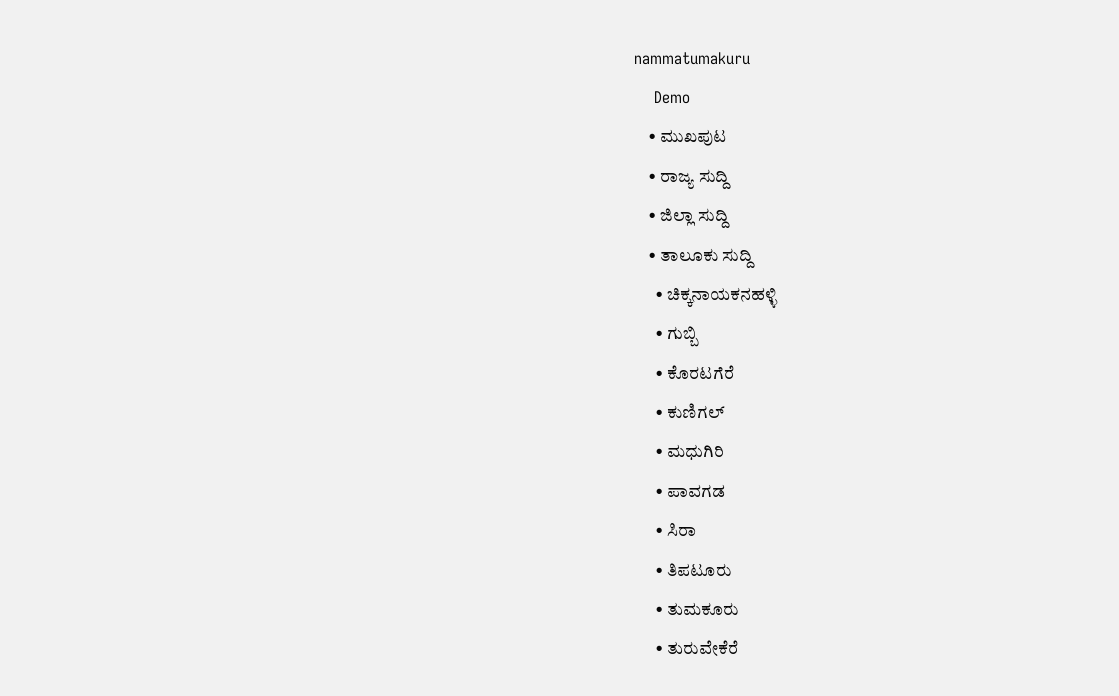nammatumakuru
    Demo
    • ಮುಖಪುಟ
    • ರಾಜ್ಯ ಸುದ್ದಿ
    • ಜಿಲ್ಲಾ ಸುದ್ದಿ
    • ತಾಲೂಕು ಸುದ್ದಿ
      • ಚಿಕ್ಕನಾಯಕನಹಳ್ಳಿ
      • ಗುಬ್ಬಿ
      • ಕೊರಟಗೆರೆ
      • ಕುಣಿಗಲ್
      • ಮಧುಗಿರಿ
      • ಪಾವಗಡ
      • ಸಿರಾ
      • ತಿಪಟೂರು
      • ತುಮಕೂರು
      • ತುರುವೇಕೆರೆ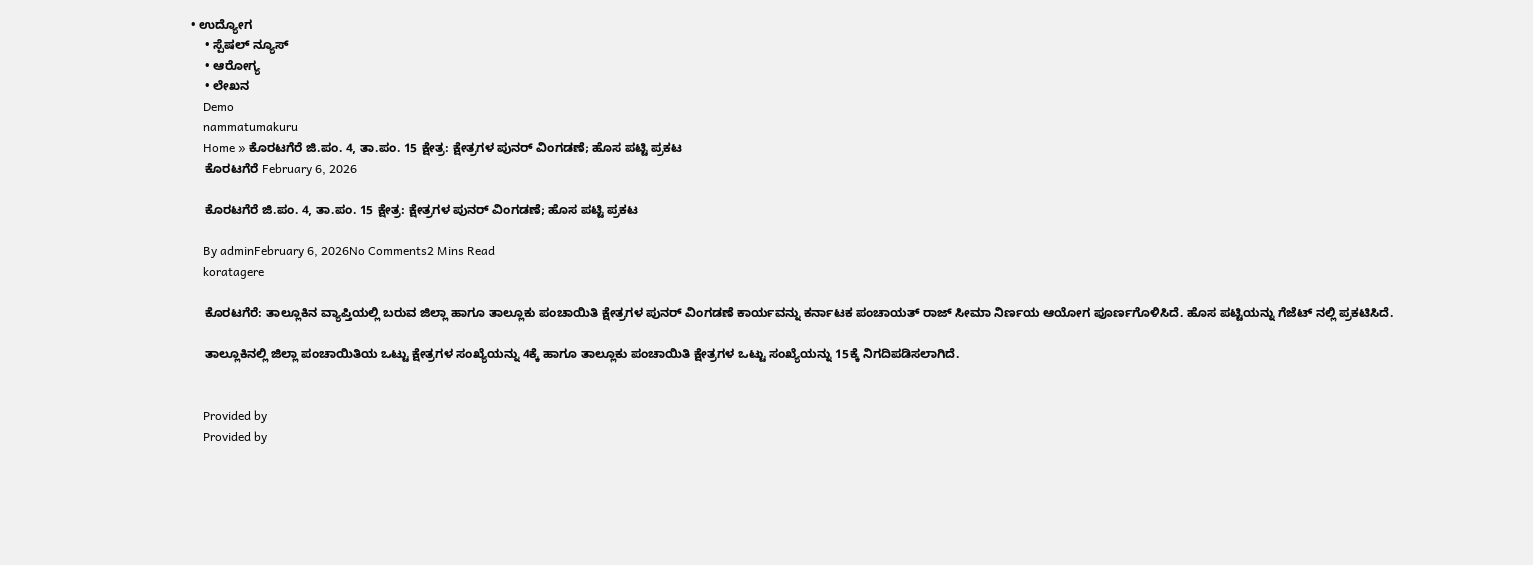• ಉದ್ಯೋಗ
    • ಸ್ಪೆಷಲ್ ನ್ಯೂಸ್
    • ಆರೋಗ್ಯ
    • ಲೇಖನ
    Demo
    nammatumakuru
    Home » ಕೊರಟಗೆರೆ ಜಿ.ಪಂ. 4, ತಾ.ಪಂ. 15 ಕ್ಷೇತ್ರ: ಕ್ಷೇತ್ರಗಳ ಪುನರ್ ವಿಂಗಡಣೆ; ಹೊಸ ಪಟ್ಟಿ ಪ್ರಕಟ
    ಕೊರಟಗೆರೆ February 6, 2026

    ಕೊರಟಗೆರೆ ಜಿ.ಪಂ. 4, ತಾ.ಪಂ. 15 ಕ್ಷೇತ್ರ: ಕ್ಷೇತ್ರಗಳ ಪುನರ್ ವಿಂಗಡಣೆ; ಹೊಸ ಪಟ್ಟಿ ಪ್ರಕಟ

    By adminFebruary 6, 2026No Comments2 Mins Read
    koratagere

    ಕೊರಟಗೆರೆ: ತಾಲ್ಲೂಕಿನ ವ್ಯಾಪ್ತಿಯಲ್ಲಿ ಬರುವ ಜಿಲ್ಲಾ ಹಾಗೂ ತಾಲ್ಲೂಕು ಪಂಚಾಯಿತಿ ಕ್ಷೇತ್ರಗಳ ಪುನರ್ ವಿಂಗಡಣೆ ಕಾರ್ಯವನ್ನು ಕರ್ನಾಟಕ ಪಂಚಾಯತ್ ರಾಜ್ ಸೀಮಾ ನಿರ್ಣಯ ಆಯೋಗ ಪೂರ್ಣಗೊಳಿಸಿದೆ. ಹೊಸ ಪಟ್ಟಿಯನ್ನು ಗೆಜೆಟ್‌ ನಲ್ಲಿ ಪ್ರಕಟಿಸಿದೆ.

    ತಾಲ್ಲೂಕಿನಲ್ಲಿ ಜಿಲ್ಲಾ ಪಂಚಾಯಿತಿಯ ಒಟ್ಟು ಕ್ಷೇತ್ರಗಳ ಸಂಖ್ಯೆಯನ್ನು 4ಕ್ಕೆ ಹಾಗೂ ತಾಲ್ಲೂಕು ಪಂಚಾಯಿತಿ ಕ್ಷೇತ್ರಗಳ ಒಟ್ಟು ಸಂಖ್ಯೆಯನ್ನು 15ಕ್ಕೆ ನಿಗದಿಪಡಿಸಲಾಗಿದೆ.


    Provided by
    Provided by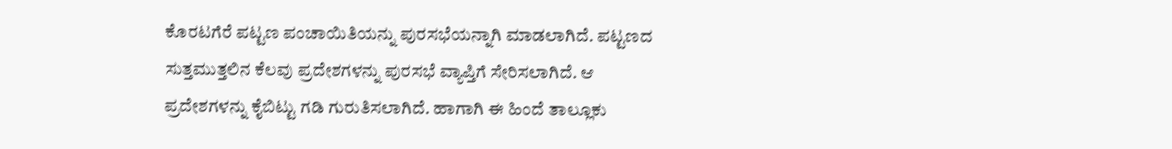ಕೊರಟಗೆರೆ ಪಟ್ಟಣ ಪಂಚಾಯಿತಿಯನ್ನು ಪುರಸಭೆಯನ್ನಾಗಿ ಮಾಡಲಾಗಿದೆ. ಪಟ್ಟಣದ ಸುತ್ತಮುತ್ತಲಿನ ಕೆಲವು ಪ್ರದೇಶಗಳನ್ನು ಪುರಸಭೆ ವ್ಯಾಪ್ತಿಗೆ ಸೇರಿಸಲಾಗಿದೆ. ಆ ಪ್ರದೇಶಗಳನ್ನು ಕೈಬಿಟ್ಟು ಗಡಿ ಗುರುತಿಸಲಾಗಿದೆ. ಹಾಗಾಗಿ ಈ ಹಿಂದೆ ತಾಲ್ಲೂಕು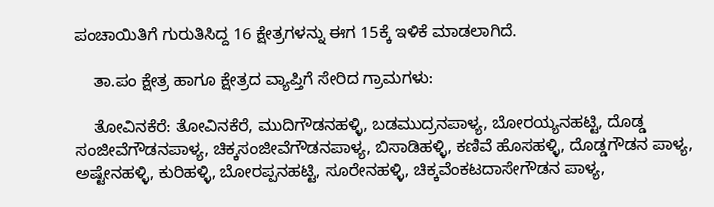ಪಂಚಾಯಿತಿಗೆ ಗುರುತಿಸಿದ್ದ 16 ಕ್ಷೇತ್ರಗಳನ್ನು ಈಗ 15ಕ್ಕೆ ಇಳಿಕೆ ಮಾಡಲಾಗಿದೆ.

    ತಾ.ಪಂ ಕ್ಷೇತ್ರ ಹಾಗೂ ಕ್ಷೇತ್ರದ ವ್ಯಾಪ್ತಿಗೆ ಸೇರಿದ ಗ್ರಾಮಗಳು:

    ತೋವಿನಕೆರೆ: ತೋವಿನಕೆರೆ, ಮುದಿಗೌಡನಹಳ್ಳಿ, ಬಡಮುದ್ರನಪಾಳ್ಯ, ಬೋರಯ್ಯನಹಟ್ಟಿ, ದೊಡ್ಡ ಸಂಜೀವೆಗೌಡನಪಾಳ್ಯ, ಚಿಕ್ಕಸಂಜೀವೆಗೌಡನಪಾಳ್ಯ, ಬಿಸಾಡಿಹಳ್ಳಿ, ಕಣಿವೆ ಹೊಸಹಳ್ಳಿ, ದೊಡ್ಡಗೌಡನ ಪಾಳ್ಯ, ಅಷ್ಟೇನಹಳ್ಳಿ, ಕುರಿಹಳ್ಳಿ, ಬೋರಪ್ಪನಹಟ್ಟಿ, ಸೂರೇನಹಳ್ಳಿ, ಚಿಕ್ಕವೆಂಕಟದಾಸೇಗೌಡನ ಪಾಳ್ಯ,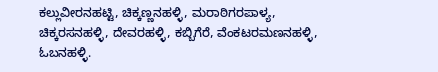ಕಲ್ಲುವೀರನಹಟ್ಟಿ, ಚಿಕ್ಕಣ್ಣನಹಳ್ಳಿ, ಮರಾಠಿಗರಪಾಳ್ಯ, ಚಿಕ್ಕರಸನಹಳ್ಳಿ, ದೇವರಹಳ್ಳಿ, ಕಬ್ಬಿಗೆರೆ, ವೆಂಕಟರಮಣನಹಳ್ಳಿ, ಓಬನಹಳ್ಳಿ.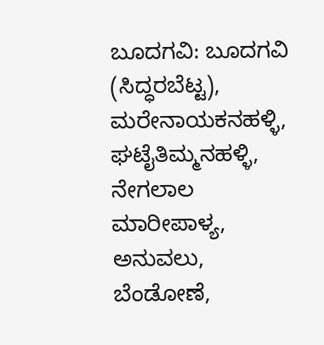ಬೂದಗವಿ: ಬೂದಗವಿ (ಸಿದ್ಧರಬೆಟ್ಟ), ಮರೇನಾಯಕನಹಳ್ಳಿ, ಘಟೈತಿಮ್ಮನಹಳ್ಳಿ, ನೇಗಲಾಲ ಮಾರೀಪಾಳ್ಯ, ಅನುವಲು, ಬೆಂಡೋಣೆ,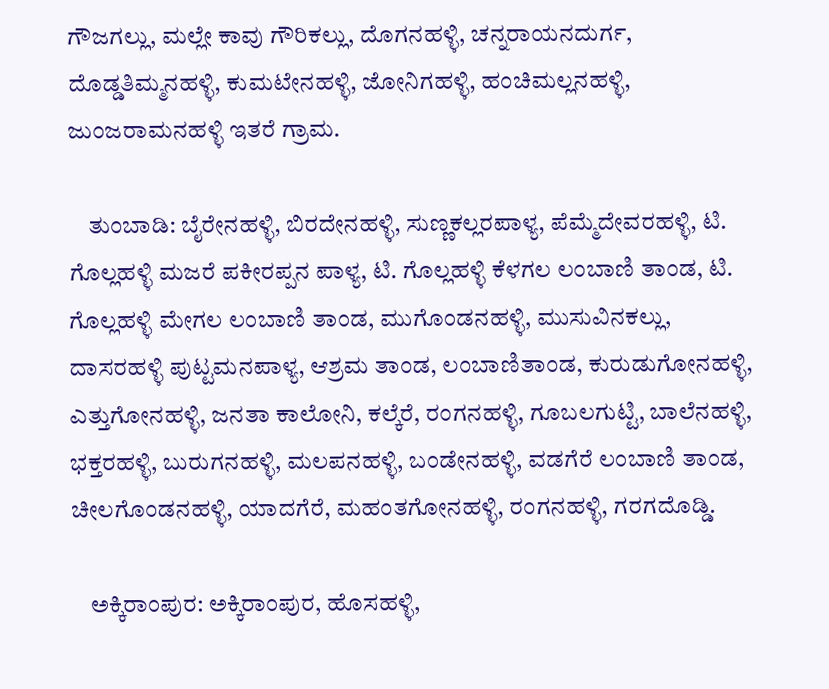ಗೌಜಗಲ್ಲು, ಮಲ್ಲೇ ಕಾವು ಗೌರಿಕಲ್ಲು, ದೊಗನಹಳ್ಳಿ, ಚನ್ನರಾಯನದುರ್ಗ, ದೊಡ್ಡತಿಮ್ಮನಹಳ್ಳಿ, ಕುಮಟೇನಹಳ್ಳಿ, ಜೋನಿಗಹಳ್ಳಿ, ಹಂಚಿಮಲ್ಲನಹಳ್ಳಿ, ಜುಂಜರಾಮನಹಳ್ಳಿ ಇತರೆ ಗ್ರಾಮ.

    ತುಂಬಾಡಿ: ಬೈರೇನಹಳ್ಳಿ, ಬಿರದೇನಹಳ್ಳಿ, ಸುಣ್ಣಕಲ್ಲರಪಾಳ್ಯ, ಪೆಮ್ಮೆದೇವರಹಳ್ಳಿ, ಟಿ. ಗೊಲ್ಲಹಳ್ಳಿ ಮಜರೆ ಪಕೀರಪ್ಪನ ಪಾಳ್ಯ, ಟಿ. ಗೊಲ್ಲಹಳ್ಳಿ ಕೆಳಗಲ ಲಂಬಾಣಿ ತಾಂಡ, ಟಿ. ಗೊಲ್ಲಹಳ್ಳಿ ಮೇಗಲ ಲಂಬಾಣಿ ತಾಂಡ, ಮುಗೊಂಡನಹಳ್ಳಿ, ಮುಸುವಿನಕಲ್ಲು, ದಾಸರಹಳ್ಳಿ ಪುಟ್ಟಮನಪಾಳ್ಯ, ಆಶ್ರಮ ತಾಂಡ, ಲಂಬಾಣಿತಾಂಡ, ಕುರುಡುಗೋನಹಳ್ಳಿ, ಎತ್ತುಗೋನಹಳ್ಳಿ, ಜನತಾ ಕಾಲೋನಿ, ಕಲ್ಕೆರೆ, ರಂಗನಹಳ್ಳಿ, ಗೂಬಲಗುಟ್ಟಿ, ಬಾಲೆನಹಳ್ಳಿ, ಭಕ್ತರಹಳ್ಳಿ, ಬುರುಗನಹಳ್ಳಿ, ಮಲಪನಹಳ್ಳಿ, ಬಂಡೇನಹಳ್ಳಿ, ವಡಗೆರೆ ಲಂಬಾಣಿ ತಾಂಡ, ಚೀಲಗೊಂಡನಹಳ್ಳಿ, ಯಾದಗೆರೆ, ಮಹಂತಗೋನಹಳ್ಳಿ, ರಂಗನಹಳ್ಳಿ, ಗರಗದೊಡ್ಡಿ.

    ಅಕ್ಕಿರಾಂಪುರ: ಅಕ್ಕಿರಾಂಪುರ, ಹೊಸಹಳ್ಳಿ,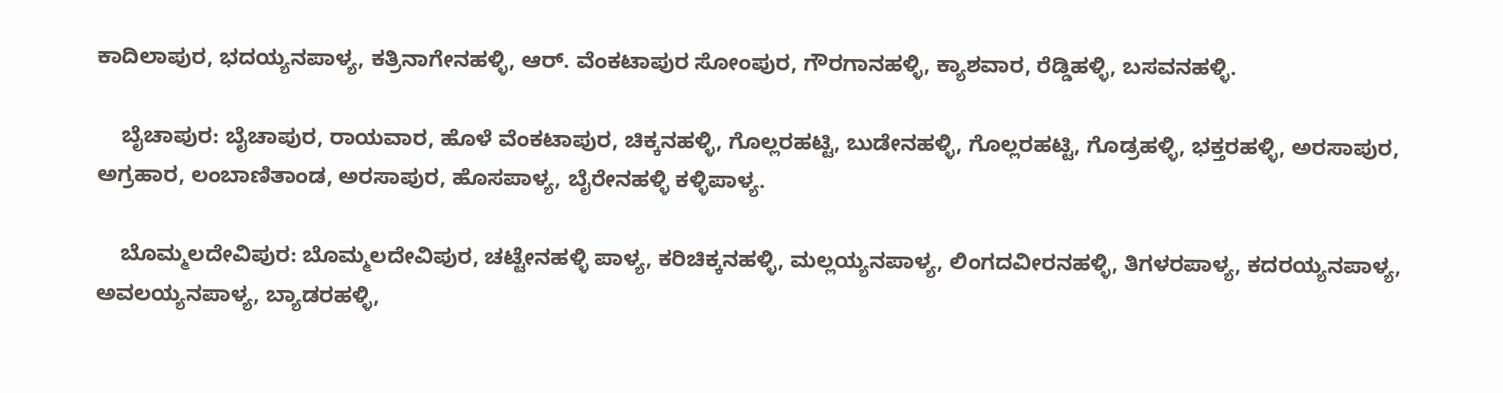ಕಾದಿಲಾಪುರ, ಭದಯ್ಯನಪಾಳ್ಯ, ಕತ್ರಿನಾಗೇನಹಳ್ಳಿ, ಆರ್. ವೆಂಕಟಾಪುರ ಸೋಂಪುರ, ಗೌರಗಾನಹಳ್ಳಿ, ಕ್ಯಾಶವಾರ, ರೆಡ್ಡಿಹಳ್ಳಿ, ಬಸವನಹಳ್ಳಿ.

    ಬೈಚಾಪುರ: ಬೈಚಾಪುರ, ರಾಯವಾರ, ಹೊಳೆ ವೆಂಕಟಾಪುರ, ಚಿಕ್ಕನಹಳ್ಳಿ, ಗೊಲ್ಲರಹಟ್ಟಿ, ಬುಡೇನಹಳ್ಳಿ, ಗೊಲ್ಲರಹಟ್ಟಿ, ಗೊಡ್ರಹಳ್ಳಿ, ಭಕ್ತರಹಳ್ಳಿ, ಅರಸಾಪುರ, ಅಗ್ರಹಾರ, ಲಂಬಾಣಿತಾಂಡ, ಅರಸಾಪುರ, ಹೊಸಪಾಳ್ಯ, ಬೈರೇನಹಳ್ಳಿ ಕಳ್ಳಿಪಾಳ್ಯ.

    ಬೊಮ್ಮಲದೇವಿಪುರ: ಬೊಮ್ಮಲದೇವಿಪುರ, ಚಟ್ಟೇನಹಳ್ಳಿ ಪಾಳ್ಯ, ಕರಿಚಿಕ್ಕನಹಳ್ಳಿ, ಮಲ್ಲಯ್ಯನಪಾಳ್ಯ, ಲಿಂಗದವೀರನಹಳ್ಳಿ, ತಿಗಳರಪಾಳ್ಯ, ಕದರಯ್ಯನಪಾಳ್ಯ, ಅವಲಯ್ಯನಪಾಳ್ಯ, ಬ್ಯಾಡರಹಳ್ಳಿ,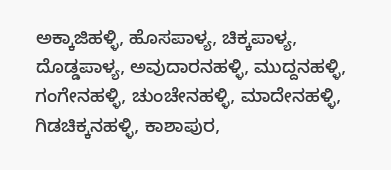ಅಕ್ಕಾಜಿಹಳ್ಳಿ, ಹೊಸಪಾಳ್ಯ, ಚಿಕ್ಕಪಾಳ್ಯ, ದೊಡ್ಡಪಾಳ್ಯ, ಅವುದಾರನಹಳ್ಳಿ, ಮುದ್ದನಹಳ್ಳಿ, ಗಂಗೇನಹಳ್ಳಿ, ಚುಂಚೇನಹಳ್ಳಿ, ಮಾದೇನಹಳ್ಳಿ, ಗಿಡಚಿಕ್ಕನಹಳ್ಳಿ, ಕಾಶಾಪುರ,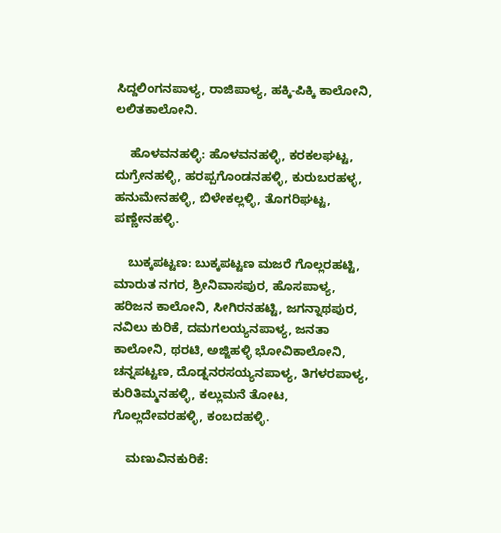ಸಿದ್ದಲಿಂಗನಪಾಳ್ಯ, ರಾಜಿಪಾಳ್ಯ, ಹಕ್ಕಿ-ಪಿಕ್ಕಿ ಕಾಲೋನಿ, ಲಲಿತಕಾಲೋನಿ.

    ಹೊಳವನಹಳ್ಳಿ: ಹೊಳವನಹಳ್ಳಿ, ಕರಕಲಘಟ್ಟ, ದುಗ್ರೇನಹಳ್ಳಿ, ಹರಪ್ಪಗೊಂಡನಹಳ್ಳಿ, ಕುರುಬರಹಳ್ಳ, ಹನುಮೇನಹಳ್ಳಿ, ಬಿಳೇಕಲ್ಲಳ್ಳಿ, ತೊಗರಿಘಟ್ಟ, ಪಣ್ಣೇನಹಳ್ಳಿ.

    ಬುಕ್ಕಪಟ್ಟಣ: ಬುಕ್ಕಪಟ್ಟಣ ಮಜರೆ ಗೊಲ್ಲರಹಟ್ಟಿ, ಮಾರುತ ನಗರ, ಶ್ರೀನಿವಾಸಪುರ, ಹೊಸಪಾಳ್ಯ, ಹರಿಜನ ಕಾಲೋನಿ, ಸೀಗಿರನಹಟ್ಟಿ, ಜಗನ್ನಾಥಪುರ, ನವಿಲು ಕುರಿಕೆ, ದಮಗಲಯ್ಯನಪಾಳ್ಯ, ಜನತಾ ಕಾಲೋನಿ, ಥರಟಿ, ಅಜ್ಜಿಹಳ್ಳಿ ಭೋವಿಕಾಲೋನಿ, ಚನ್ನಪಟ್ಟಣ, ದೊಡ್ನನರಸಯ್ಯನಪಾಳ್ಯ, ತಿಗಳರಪಾಳ್ಯ, ಕುರಿತಿಮ್ಮನಹಳ್ಳಿ, ಕಲ್ಲುಮನೆ ತೋಟ, ಗೊಲ್ಲದೇವರಹಳ್ಳಿ, ಕಂಬದಹಳ್ಳಿ.

    ಮಣುವಿನಕುರಿಕೆ: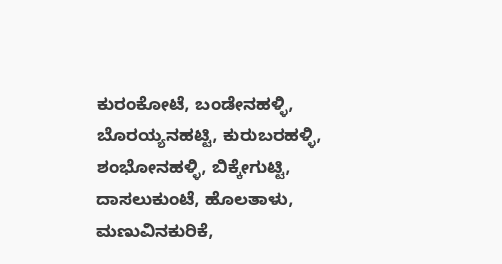ಕುರಂಕೋಟೆ, ಬಂಡೇನಹಳ್ಳಿ, ಬೊರಯ್ಯನಹಟ್ಟಿ, ಕುರುಬರಹಳ್ಳಿ, ಶಂಭೋನಹಳ್ಳಿ, ಬಿಕ್ಕೇಗುಟ್ಟಿ, ದಾಸಲುಕುಂಟೆ, ಹೊಲತಾಳು, ಮಣುವಿನಕುರಿಕೆ,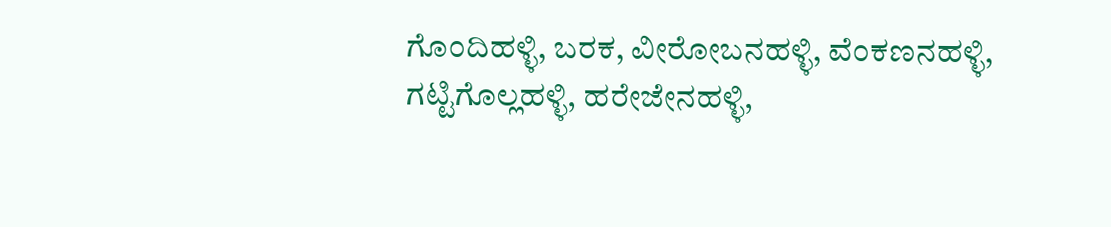ಗೊಂದಿಹಳ್ಳಿ, ಬರಕ, ವೀರೋಬನಹಳ್ಳಿ, ವೆಂಕಣನಹಳ್ಳಿ, ಗಟ್ಟಿಗೊಲ್ಲಹಳ್ಳಿ, ಹರೇಜೇನಹಳ್ಳಿ,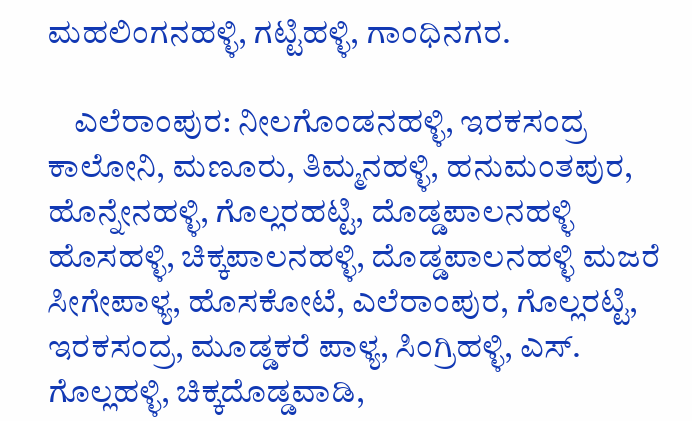ಮಹಲಿಂಗನಹಳ್ಳಿ, ಗಟ್ಟಿಹಳ್ಳಿ, ಗಾಂಧಿನಗರ.

    ಎಲೆರಾಂಪುರ: ನೀಲಗೊಂಡನಹಳ್ಳಿ, ಇರಕಸಂದ್ರ ಕಾಲೋನಿ, ಮಣೂರು, ತಿಮ್ಮನಹಳ್ಳಿ, ಹನುಮಂತಪುರ, ಹೊನ್ನೇನಹಳ್ಳಿ, ಗೊಲ್ಲರಹಟ್ಟಿ, ದೊಡ್ಡಪಾಲನಹಳ್ಳಿ ಹೊಸಹಳ್ಳಿ, ಚಿಕ್ಕಪಾಲನಹಳ್ಳಿ, ದೊಡ್ಡಪಾಲನಹಳ್ಳಿ ಮಜರೆ ಸೀಗೇಪಾಳ್ಯ, ಹೊಸಕೋಟೆ, ಎಲೆರಾಂಪುರ, ಗೊಲ್ಲರಟ್ಟಿ, ಇರಕಸಂದ್ರ, ಮೂಡ್ಡಕರೆ ಪಾಳ್ಯ, ಸಿಂಗ್ರಿಹಳ್ಳಿ, ಎಸ್. ಗೊಲ್ಲಹಳ್ಳಿ, ಚಿಕ್ಕದೊಡ್ಡವಾಡಿ,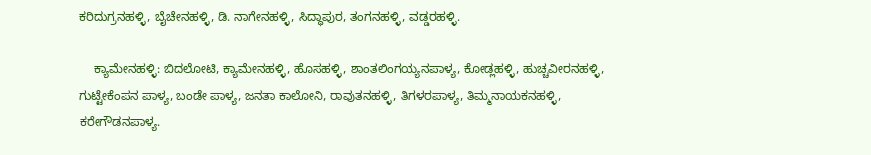ಕರಿದುಗ್ರನಹಳ್ಳಿ, ಬೈಚೇನಹಳ್ಳಿ, ಡಿ. ನಾಗೇನಹಳ್ಳಿ, ಸಿದ್ಧಾಪುರ, ತಂಗನಹಳ್ಳಿ, ವಡ್ಡರಹಳ್ಳಿ.

    ಕ್ಯಾಮೇನಹಳ್ಳಿ: ಬಿದಲೋಟಿ, ಕ್ಯಾಮೇನಹಳ್ಳಿ, ಹೊಸಹಳ್ಳಿ, ಶಾಂತಲಿಂಗಯ್ಯನಪಾಳ್ಯ, ಕೋಡ್ಲಹಳ್ಳಿ, ಹುಚ್ಚವೀರನಹಳ್ಳಿ, ಗುಟ್ಟೇಕೆಂಪನ ಪಾಳ್ಯ, ಬಂಡೇ ಪಾಳ್ಯ, ಜನತಾ ಕಾಲೋನಿ, ರಾವುತನಹಳ್ಳಿ, ತಿಗಳರಪಾಳ್ಯ, ತಿಮ್ಮನಾಯಕನಹಳ್ಳಿ, ಕರೇಗೌಡನಪಾಳ್ಯ.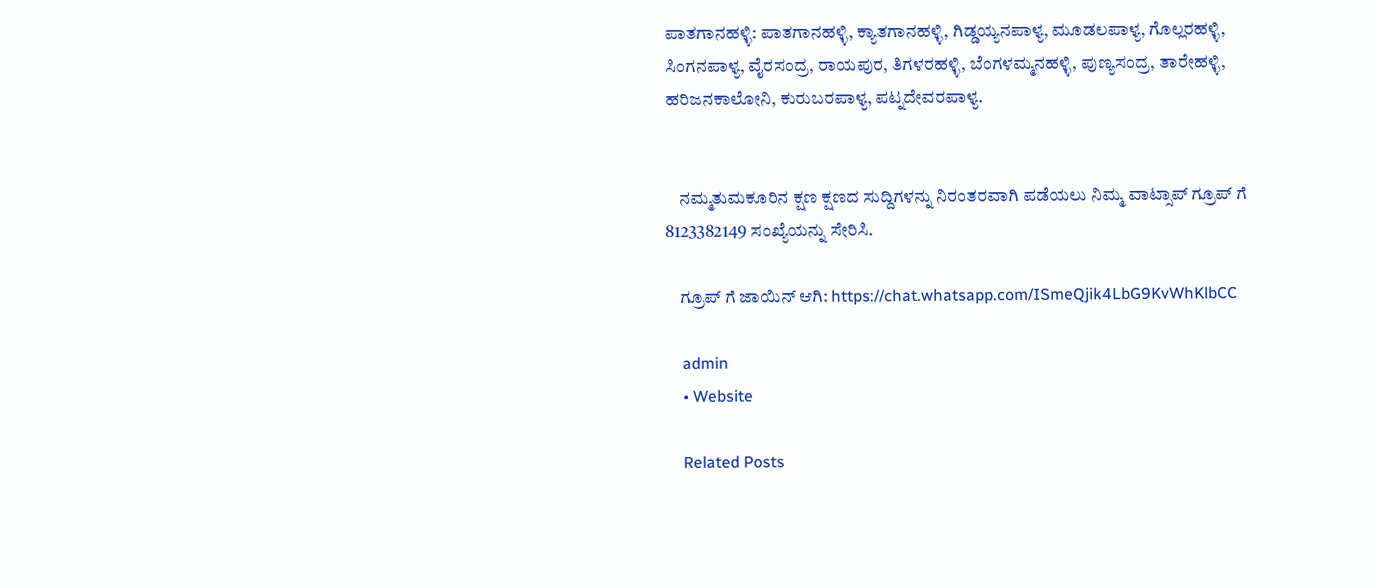ಪಾತಗಾನಹಳ್ಳಿ: ಪಾತಗಾನಹಳ್ಳಿ, ಕ್ಯಾತಗಾನಹಳ್ಳಿ, ಗಿಡ್ಡಯ್ಯನಪಾಳ್ಯ, ಮೂಡಲಪಾಳ್ಯ, ಗೊಲ್ಲರಹಳ್ಳಿ, ಸಿಂಗನಪಾಳ್ಯ, ವೈರಸಂದ್ರ, ರಾಯಪುರ, ತಿಗಳರಹಳ್ಳಿ, ಬೆಂಗಳಮ್ಮನಹಳ್ಳಿ, ಪುಣ್ಯಸಂದ್ರ, ತಾರೇಹಳ್ಳಿ, ಹರಿಜನಕಾಲೋನಿ, ಕುರುಬರಪಾಳ್ಯ, ಪಟ್ನದೇವರಪಾಳ್ಯ.


    ನಮ್ಮತುಮಕೂರಿನ ಕ್ಷಣ ಕ್ಷಣದ ಸುದ್ದಿಗಳನ್ನು ನಿರಂತರವಾಗಿ ಪಡೆಯಲು ನಿಮ್ಮ ವಾಟ್ಸಾಪ್ ಗ್ರೂಪ್ ಗೆ 8123382149 ಸಂಖ್ಯೆಯನ್ನು ಸೇರಿಸಿ.

    ಗ್ರೂಪ್ ಗೆ ಜಾಯಿನ್ ಆಗಿ: https://chat.whatsapp.com/ISmeQjik4LbG9KvWhKlbCC

    admin
    • Website

    Related Posts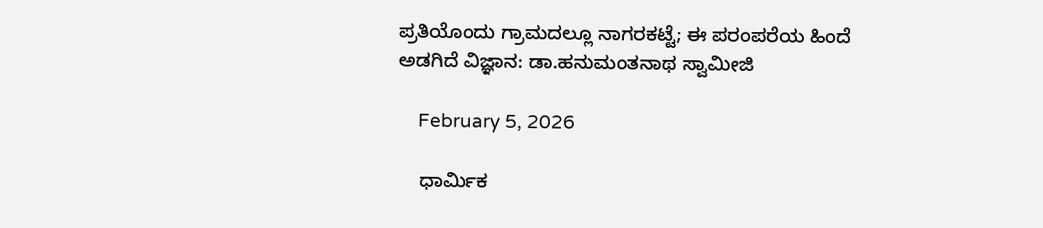ಪ್ರತಿಯೊಂದು ಗ್ರಾಮದಲ್ಲೂ ನಾಗರಕಟ್ಟೆ; ಈ ಪರಂಪರೆಯ ಹಿಂದೆ ಅಡಗಿದೆ ವಿಜ್ಞಾನ: ಡಾ.ಹನುಮಂತನಾಥ ಸ್ವಾಮೀಜಿ

    February 5, 2026

    ಧಾರ್ಮಿಕ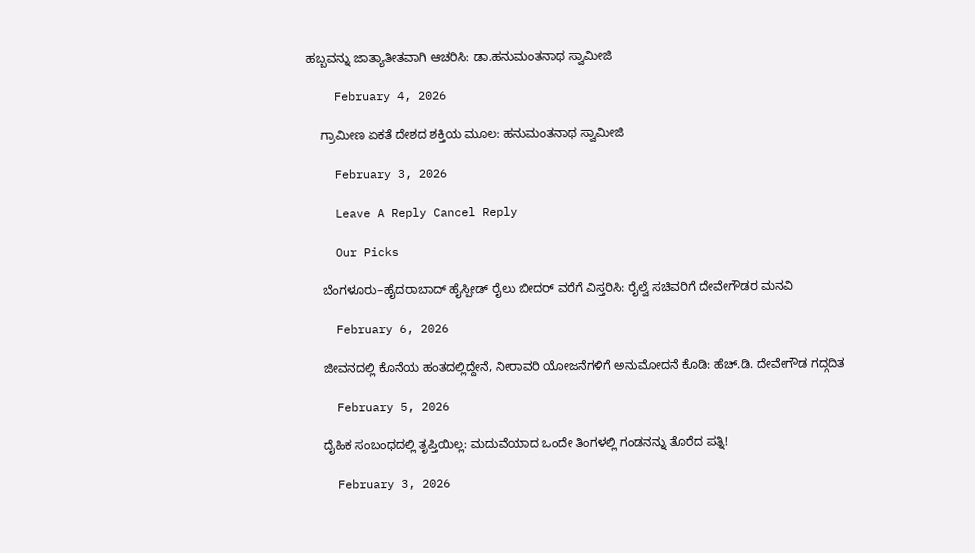ಹಬ್ಬವನ್ನು ಜಾತ್ಯಾತೀತವಾಗಿ ಆಚರಿಸಿ: ಡಾ.ಹನುಮಂತನಾಥ ಸ್ವಾಮೀಜಿ

    February 4, 2026

    ಗ್ರಾಮೀಣ ಏಕತೆ ದೇಶದ ಶಕ್ತಿಯ ಮೂಲ: ಹನುಮಂತನಾಥ ಸ್ವಾಮೀಜಿ

    February 3, 2026

    Leave A Reply Cancel Reply

    Our Picks

    ಬೆಂಗಳೂರು–ಹೈದರಾಬಾದ್ ಹೈಸ್ಪೀಡ್ ರೈಲು ಬೀದರ್ ವರೆಗೆ ವಿಸ್ತರಿಸಿ: ರೈಲ್ವೆ ಸಚಿವರಿಗೆ ದೇವೇಗೌಡರ ಮನವಿ

    February 6, 2026

    ಜೀವನದಲ್ಲಿ ಕೊನೆಯ ಹಂತದಲ್ಲಿದ್ದೇನೆ, ನೀರಾವರಿ ಯೋಜನೆಗಳಿಗೆ ಅನುಮೋದನೆ ಕೊಡಿ: ಹೆಚ್.ಡಿ. ದೇವೇಗೌಡ ಗದ್ಗದಿತ

    February 5, 2026

    ದೈಹಿಕ ಸಂಬಂಧದಲ್ಲಿ ತೃಪ್ತಿಯಿಲ್ಲ: ಮದುವೆಯಾದ ಒಂದೇ ತಿಂಗಳಲ್ಲಿ ಗಂಡನನ್ನು ತೊರೆದ ಪತ್ನಿ!

    February 3, 2026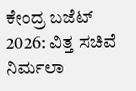ಕೇಂದ್ರ ಬಜೆಟ್ 2026: ವಿತ್ತ ಸಚಿವೆ ನಿರ್ಮಲಾ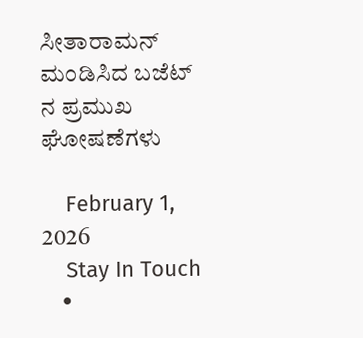ಸೀತಾರಾಮನ್ ಮಂಡಿಸಿದ ಬಜೆಟ್‌ ನ ಪ್ರಮುಖ ಘೋಷಣೆಗಳು

    February 1, 2026
    Stay In Touch
    •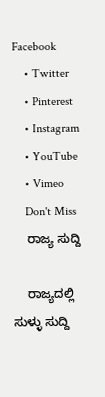Facebook
    • Twitter
    • Pinterest
    • Instagram
    • YouTube
    • Vimeo
    Don't Miss
    ರಾಜ್ಯ ಸುದ್ದಿ

    ರಾಜ್ಯದಲ್ಲಿ ಸುಳ್ಳು ಸುದ್ದಿ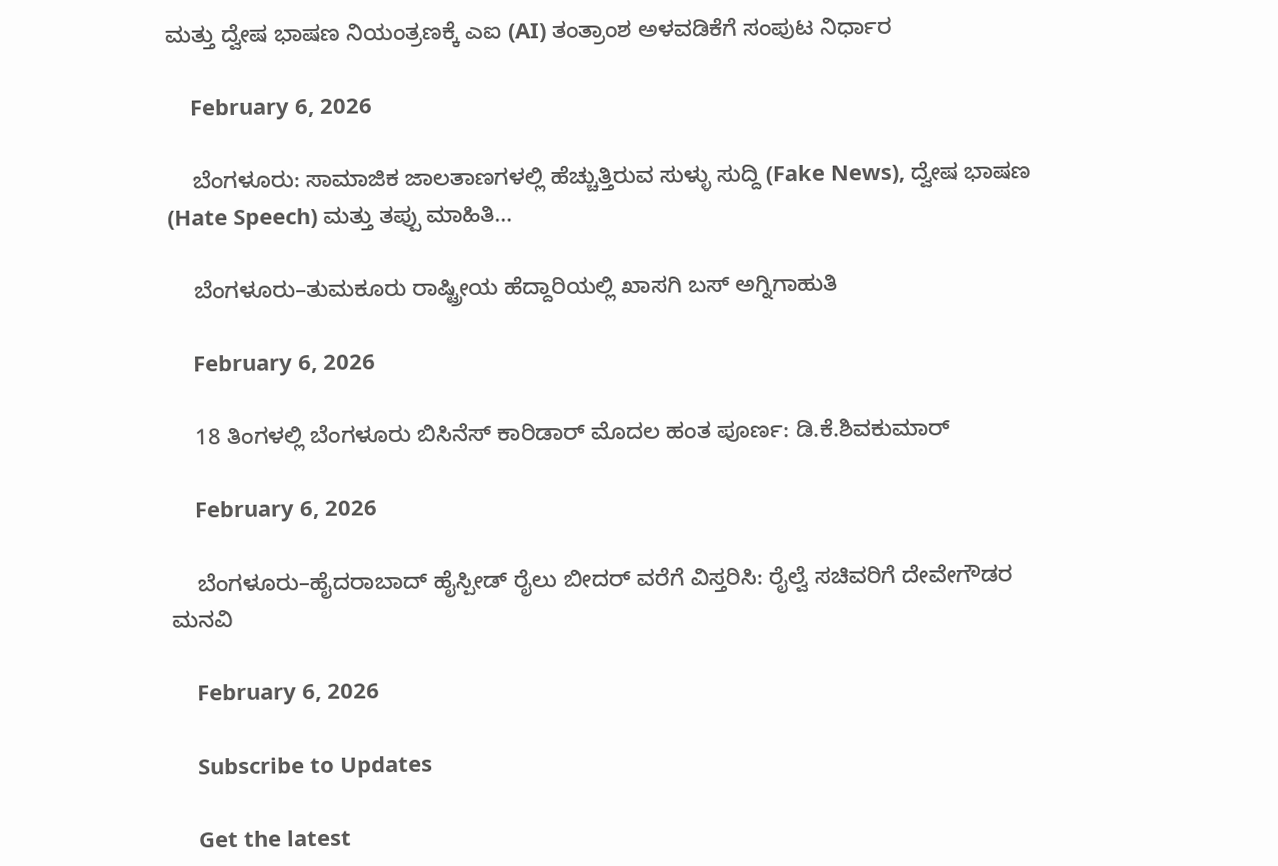ಮತ್ತು ದ್ವೇಷ ಭಾಷಣ ನಿಯಂತ್ರಣಕ್ಕೆ ಎಐ (AI) ತಂತ್ರಾಂಶ ಅಳವಡಿಕೆಗೆ ಸಂಪುಟ ನಿರ್ಧಾರ

    February 6, 2026

    ಬೆಂಗಳೂರು: ಸಾಮಾಜಿಕ ಜಾಲತಾಣಗಳಲ್ಲಿ ಹೆಚ್ಚುತ್ತಿರುವ ಸುಳ್ಳು ಸುದ್ದಿ (Fake News), ದ್ವೇಷ ಭಾಷಣ (Hate Speech) ಮತ್ತು ತಪ್ಪು ಮಾಹಿತಿ…

    ಬೆಂಗಳೂರು–ತುಮಕೂರು ರಾಷ್ಟ್ರೀಯ ಹೆದ್ದಾರಿಯಲ್ಲಿ ಖಾಸಗಿ ಬಸ್ ಅಗ್ನಿಗಾಹುತಿ

    February 6, 2026

    18 ತಿಂಗಳಲ್ಲಿ ಬೆಂಗಳೂರು ಬಿಸಿನೆಸ್ ಕಾರಿಡಾರ್ ಮೊದಲ ಹಂತ ಪೂರ್ಣ: ಡಿ.ಕೆ.ಶಿವಕುಮಾರ್

    February 6, 2026

    ಬೆಂಗಳೂರು–ಹೈದರಾಬಾದ್ ಹೈಸ್ಪೀಡ್ ರೈಲು ಬೀದರ್ ವರೆಗೆ ವಿಸ್ತರಿಸಿ: ರೈಲ್ವೆ ಸಚಿವರಿಗೆ ದೇವೇಗೌಡರ ಮನವಿ

    February 6, 2026

    Subscribe to Updates

    Get the latest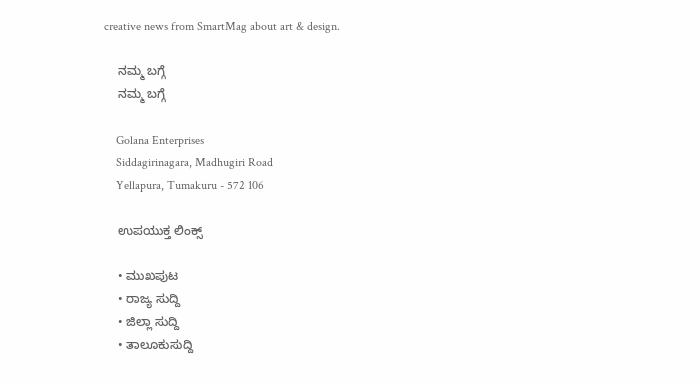creative news from SmartMag about art & design.

    ನಮ್ಮ ಬಗ್ಗೆ
    ನಮ್ಮ ಬಗ್ಗೆ

    Golana Enterprises
    Siddagirinagara, Madhugiri Road
    Yellapura, Tumakuru - 572 106

    ಉಪಯುಕ್ತ ಲಿಂಕ್ಸ್

    • ಮುಖಪುಟ
    • ರಾಜ್ಯ ಸುದ್ದಿ
    • ಜಿಲ್ಲಾ ಸುದ್ದಿ
    • ತಾಲೂಕುಸುದ್ದಿ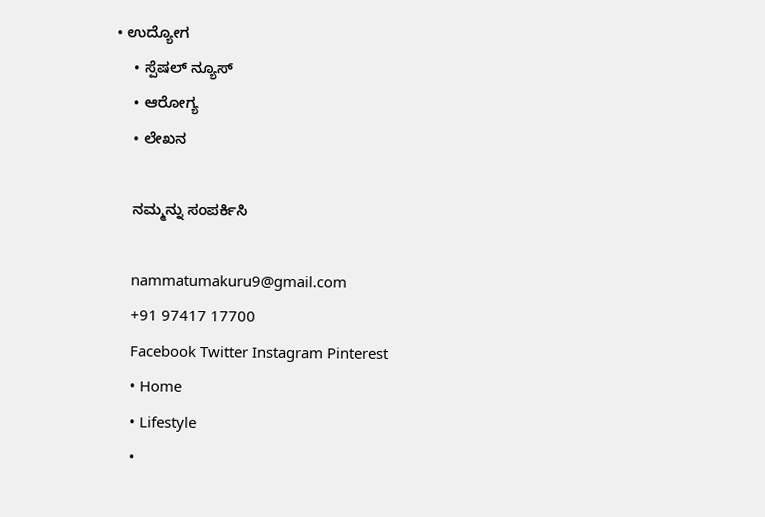• ಉದ್ಯೋಗ
    • ಸ್ಪೆಷಲ್ ನ್ಯೂಸ್
    • ಆರೋಗ್ಯ
    • ಲೇಖನ

    ನಮ್ಮನ್ನು ಸಂಪರ್ಕಿಸಿ

    nammatumakuru9@gmail.com
    +91 97417 17700
    Facebook Twitter Instagram Pinterest
    • Home
    • Lifestyle
    •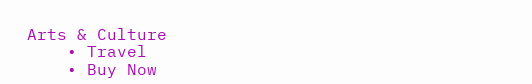Arts & Culture
    • Travel
    • Buy Now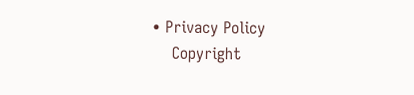• Privacy Policy
    Copyright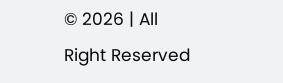© 2026 | All Right Reserved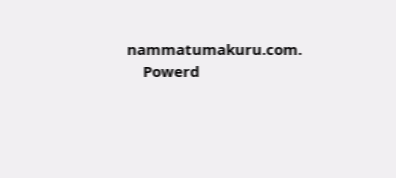nammatumakuru.com.
    Powerd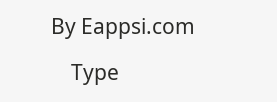By Eappsi.com

    Type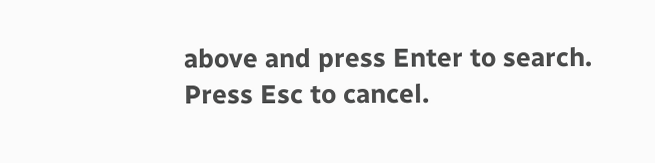above and press Enter to search. Press Esc to cancel.